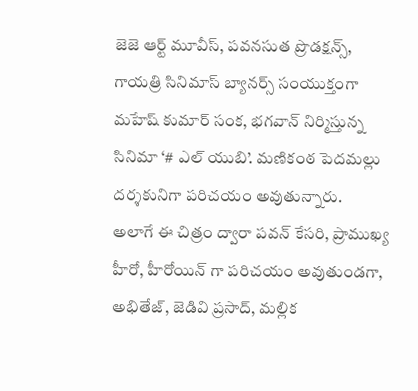జెజె ఆర్ట్ మూవీస్, పవనసుత ప్రొడక్షన్స్, గాయత్రి సినిమాస్ బ్యానర్స్ సంయుక్తంగా మహేష్ కుమార్ సంక, భగవాన్ నిర్మిస్తున్న సినిమా ‘# ఎల్ యుబి’. మణికంఠ పెదమల్లు దర్శకునిగా పరిచయం అవుతున్నారు.
అలాగే ఈ చిత్రం ద్వారా పవన్ కేసరి, ప్రాముఖ్య హీరో, హీరోయిన్ గా పరిచయం అవుతుండగా, అభితేజ్, జెడివి ప్రసాద్, మల్లిక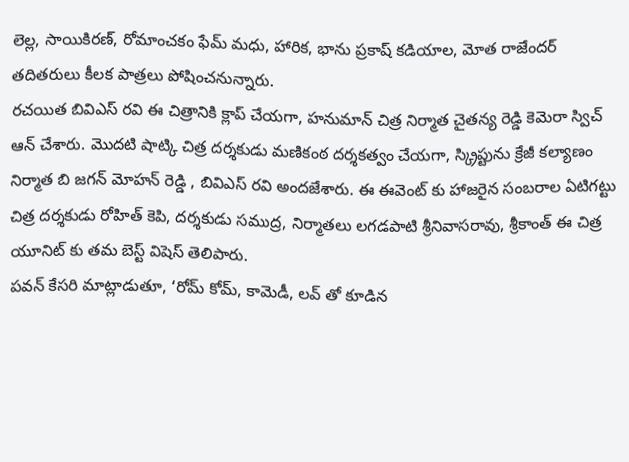లెల్ల, సాయికిరణ్, రోమాంచకం ఫేమ్ మధు, హారిక, భాను ప్రకాష్ కడియాల, మోత రాజేందర్ తదితరులు కీలక పాత్రలు పోషించనున్నారు.
రచయిత బివిఎస్ రవి ఈ చిత్రానికి క్లాప్ చేయగా, హనుమాన్ చిత్ర నిర్మాత చైతన్య రెడ్డి కెమెరా స్విచ్ ఆన్ చేశారు. మొదటి షాట్కి చిత్ర దర్శకుడు మణికంఠ దర్శకత్వం చేయగా, స్క్రిప్టును క్రేజీ కల్యాణం నిర్మాత బి జగన్ మోహన్ రెడ్డి , బివిఎస్ రవి అందజేశారు. ఈ ఈవెంట్ కు హాజరైన సంబరాల ఏటిగట్టు చిత్ర దర్శకుడు రోహిత్ కెపి, దర్శకుడు సముద్ర, నిర్మాతలు లగడపాటి శ్రీనివాసరావు, శ్రీకాంత్ ఈ చిత్ర యూనిట్ కు తమ బెస్ట్ విషెస్ తెలిపారు.
పవన్ కేసరి మాట్లాడుతూ, ‘రోమ్ కోమ్, కామెడీ, లవ్ తో కూడిన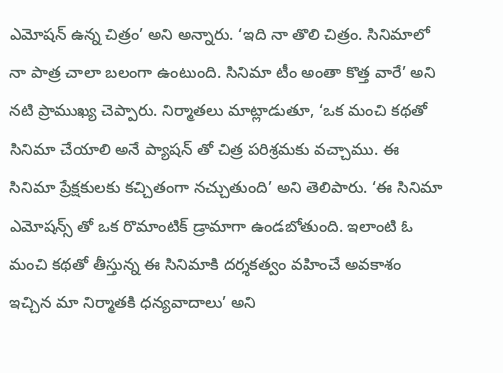ఎమోషన్ ఉన్న చిత్రం’ అని అన్నారు. ‘ఇది నా తొలి చిత్రం. సినిమాలో నా పాత్ర చాలా బలంగా ఉంటుంది. సినిమా టీం అంతా కొత్త వారే’ అని నటి ప్రాముఖ్య చెప్పారు. నిర్మాతలు మాట్లాడుతూ, ‘ఒక మంచి కథతో సినిమా చేయాలి అనే ప్యాషన్ తో చిత్ర పరిశ్రమకు వచ్చాము. ఈ సినిమా ప్రేక్షకులకు కచ్చితంగా నచ్చుతుంది’ అని తెలిపారు. ‘ఈ సినిమా ఎమోషన్స్ తో ఒక రొమాంటిక్ డ్రామాగా ఉండబోతుంది. ఇలాంటి ఓ మంచి కథతో తీస్తున్న ఈ సినిమాకి దర్శకత్వం వహించే అవకాశం ఇచ్చిన మా నిర్మాతకి ధన్యవాదాలు’ అని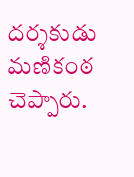దర్శకుడు మణికంఠ చెప్పారు.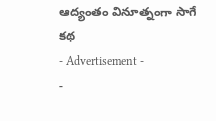ఆద్యంతం వినూత్నంగా సాగే కథ
- Advertisement -
-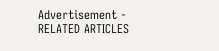Advertisement -
RELATED ARTICLES